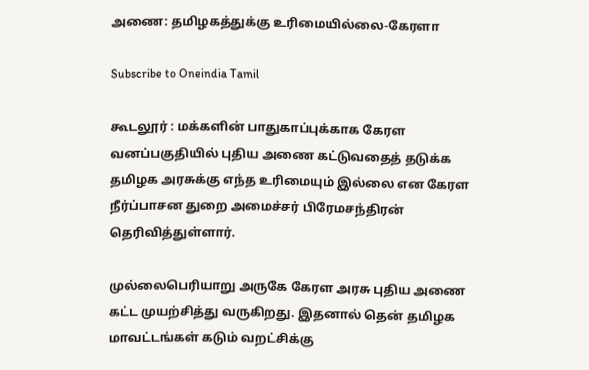அணை: தமிழகத்துக்கு உரிமையில்லை-கேரளா

Subscribe to Oneindia Tamil

கூடலூர் : மக்களின் பாதுகாப்புக்காக கேரள வனப்பகுதியில் புதிய அணை கட்டுவதைத் தடுக்க தமிழக அரசுக்கு எந்த உரிமையும் இல்லை என கேரள நீர்ப்பாசன துறை அமைச்சர் பிரேமசந்திரன் தெரிவித்துள்ளார்.

முல்லைபெரியாறு அருகே கேரள அரசு புதிய அணை கட்ட முயற்சித்து வருகிறது. இதனால் தென் தமிழக மாவட்டங்கள் கடும் வறட்சிக்கு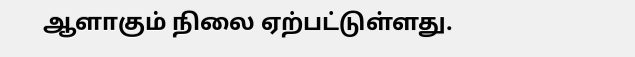ஆளாகும் நிலை ஏற்பட்டுள்ளது.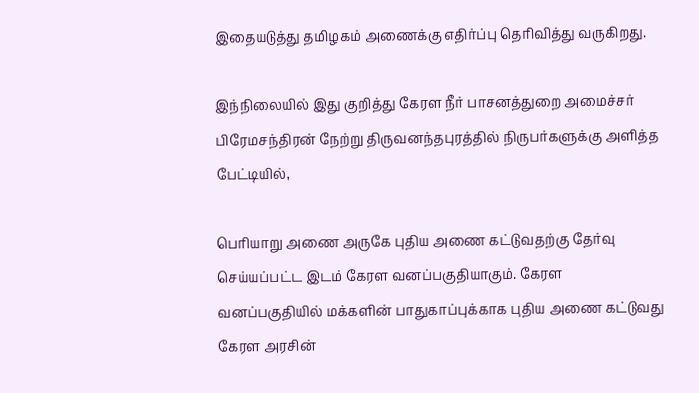இதையடுத்து தமிழகம் அணைக்கு எதிர்ப்பு தெரிவித்து வருகிறது.

இந்நிலையில் இது குறித்து கேரள நீர் பாசனத்துறை அமைச்சர் பிரேமசந்திரன் நேற்று திருவனந்தபுரத்தில் நிருபர்களுக்கு அளித்த பேட்டியில்,

பெரியாறு அணை அருகே புதிய அணை கட்டுவதற்கு தேர்வு செய்யப்பட்ட இடம் கேரள வனப்பகுதியாகும். கேரள வனப்பகுதியில் மக்களின் பாதுகாப்புக்காக புதிய அணை கட்டுவது கேரள அரசின்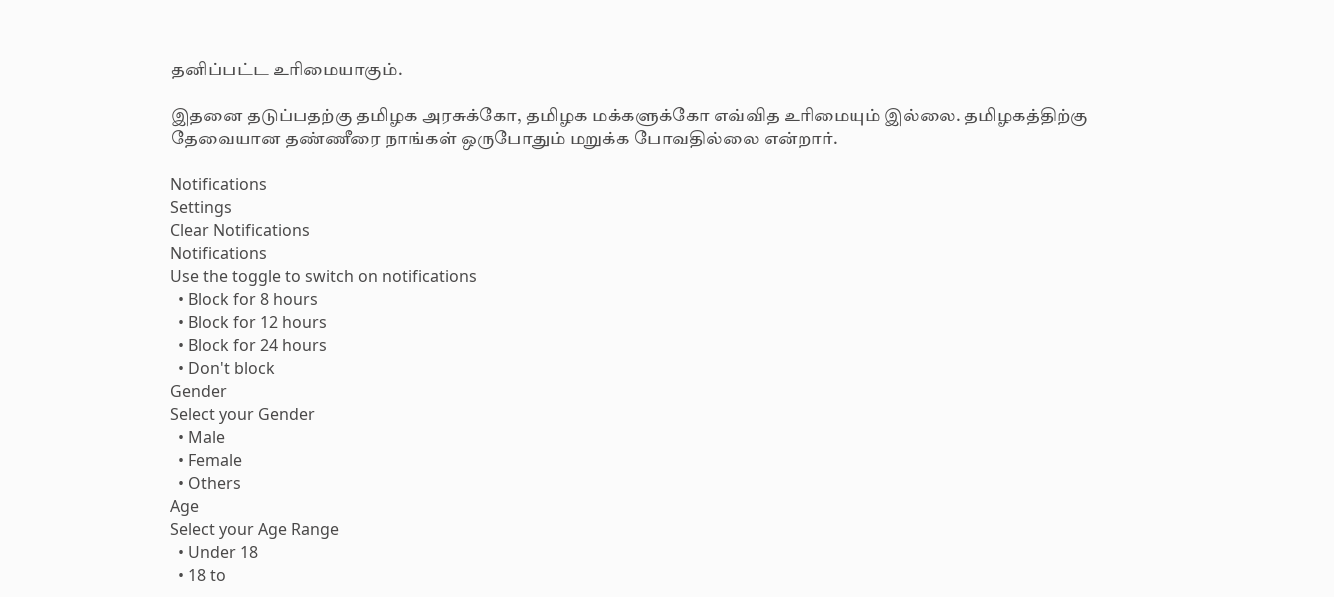தனிப்பட்ட உரிமையாகும்.

இதனை தடுப்பதற்கு தமிழக அரசுக்கோ, தமிழக மக்களுக்கோ எவ்வித உரிமையும் இல்லை. தமிழகத்திற்கு தேவையான தண்ணீரை நாங்கள் ஒருபோதும் மறுக்க போவதில்லை என்றார்.

Notifications
Settings
Clear Notifications
Notifications
Use the toggle to switch on notifications
  • Block for 8 hours
  • Block for 12 hours
  • Block for 24 hours
  • Don't block
Gender
Select your Gender
  • Male
  • Female
  • Others
Age
Select your Age Range
  • Under 18
  • 18 to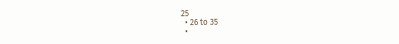25
  • 26 to 35
  •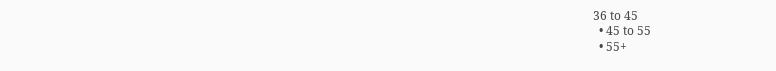36 to 45
  • 45 to 55
  • 55+